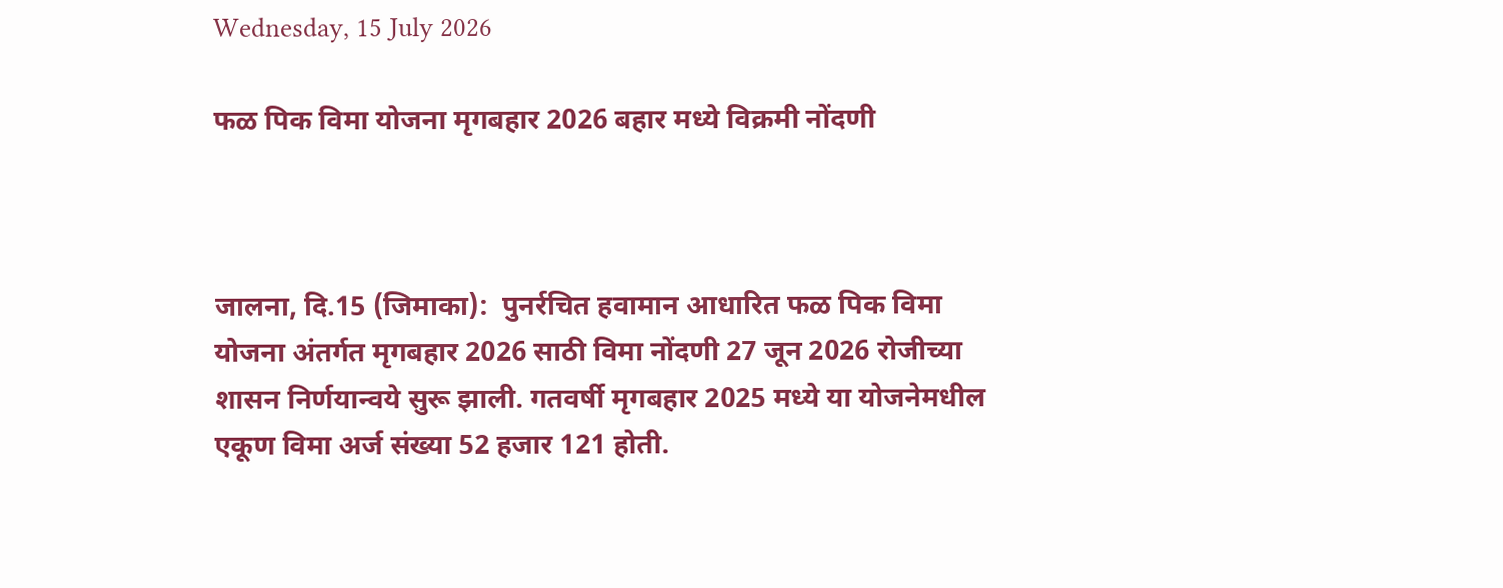Wednesday, 15 July 2026

फळ पिक विमा योजना मृगबहार 2026 बहार मध्ये विक्रमी नोंदणी



जालना, दि.15 (जिमाका):  पुनर्रचित हवामान आधारित फळ पिक विमा योजना अंतर्गत मृगबहार 2026 साठी विमा नोंदणी 27 जून 2026 रोजीच्या शासन निर्णयान्वये सुरू झाली. गतवर्षी मृगबहार 2025 मध्ये या योजनेमधील एकूण विमा अर्ज संख्या 52 हजार 121 होती.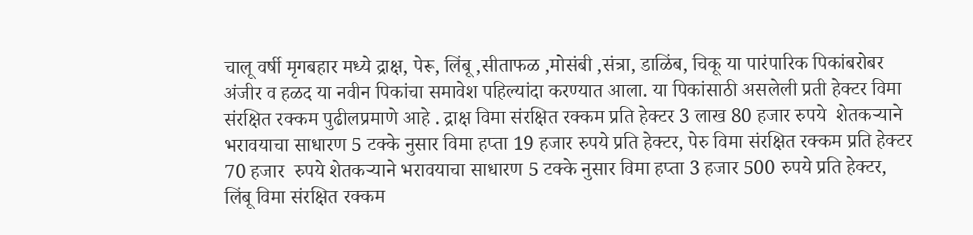चालू वर्षी मृगबहार मध्ये द्राक्ष, पेरू, लिंबू ,सीताफळ ,मोसंबी ,संत्रा, डाळिंब, चिकू या पारंपारिक पिकांबरोबर अंजीर व हळद या नवीन पिकांचा समावेश पहिल्यांदा करण्यात आला. या पिकांसाठी असलेली प्रती हेक्टर विमा संरक्षित रक्कम पुढीलप्रमाणे आहे . द्राक्ष विमा संरक्षित रक्कम प्रति हेक्टर 3 लाख 80 हजार रुपये  शेतकऱ्याने भरावयाचा साधारण 5 टक्के नुसार विमा हप्ता 19 हजार रुपये प्रति हेक्टर, पेरु विमा संरक्षित रक्कम प्रति हेक्टर 70 हजार  रुपये शेतकऱ्याने भरावयाचा साधारण 5 टक्के नुसार विमा हप्ता 3 हजार 500 रुपये प्रति हेक्टर,  लिंबू विमा संरक्षित रक्कम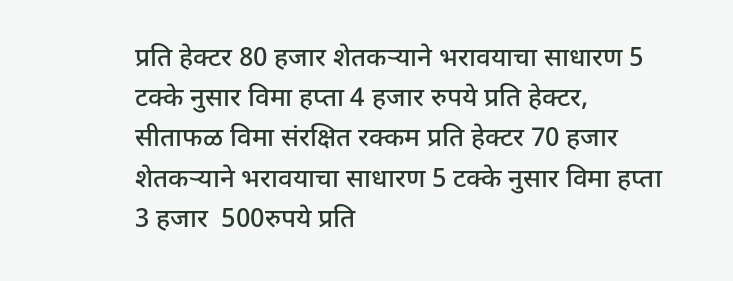प्रति हेक्टर 80 हजार शेतकऱ्याने भरावयाचा साधारण 5 टक्के नुसार विमा हप्ता 4 हजार रुपये प्रति हेक्टर, सीताफळ विमा संरक्षित रक्कम प्रति हेक्टर 70 हजार शेतकऱ्याने भरावयाचा साधारण 5 टक्के नुसार विमा हप्ता 3 हजार  500रुपये प्रति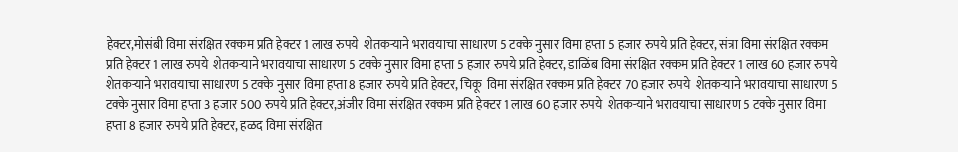हेक्टर,मोसंबी विमा संरक्षित रक्कम प्रति हेक्टर 1 लाख रुपये  शेतकऱ्याने भरावयाचा साधारण 5 टक्के नुसार विमा हप्ता 5 हजार रुपये प्रति हेक्टर, संत्रा विमा संरक्षित रक्कम प्रति हेक्टर 1 लाख रुपये  शेतकऱ्याने भरावयाचा साधारण 5 टक्के नुसार विमा हप्ता 5 हजार रुपये प्रति हेक्टर, डाळिंब विमा संरक्षित रक्कम प्रति हेक्टर 1 लाख 60 हजार रुपये  शेतकऱ्याने भरावयाचा साधारण 5 टक्के नुसार विमा हप्ता 8 हजार रुपये प्रति हेक्टर, चिकू  विमा संरक्षित रक्कम प्रति हेक्टर 70 हजार रुपये  शेतकऱ्याने भरावयाचा साधारण 5 टक्के नुसार विमा हप्ता 3 हजार 500 रुपये प्रति हेक्टर,अंजीर विमा संरक्षित रक्कम प्रति हेक्टर 1 लाख 60 हजार रुपये  शेतकऱ्याने भरावयाचा साधारण 5 टक्के नुसार विमा हप्ता 8 हजार रुपये प्रति हेक्टर, हळद विमा संरक्षित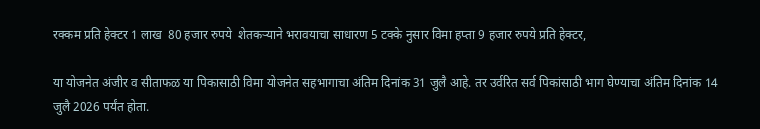रक्कम प्रति हेक्टर 1 लाख  80 हजार रुपये  शेतकऱ्याने भरावयाचा साधारण 5 टक्के नुसार विमा हप्ता 9 हजार रुपये प्रति हेक्टर,

या योजनेत अंजीर व सीताफळ या पिकासाठी विमा योजनेत सहभागाचा अंतिम दिनांक 31 जुलै आहे. तर उर्वरित सर्व पिकांसाठी भाग घेण्याचा अंतिम दिनांक 14 जुलै 2026 पर्यंत होता.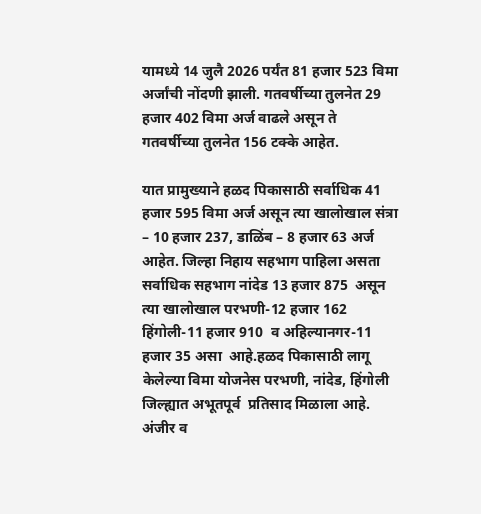यामध्ये 14 जुलै 2026 पर्यंत 81 हजार 523 विमा अर्जांची नोंदणी झाली. गतवर्षीच्या तुलनेत 29 हजार 402 विमा अर्ज वाढले असून ते  गतवर्षीच्या तुलनेत 156 टक्के आहेत.

यात प्रामुख्याने हळद पिकासाठी सर्वाधिक 41 हजार 595 विमा अर्ज असून त्या खालोखाल संत्रा – 10 हजार 237, डाळिंब – 8 हजार 63 अर्ज आहेत. जिल्हा निहाय सहभाग पाहिला असता सर्वाधिक सहभाग नांदेड 13 हजार 875  असून त्या खालोखाल परभणी-12 हजार 162 हिंगोली-11 हजार 910  व अहिल्यानगर-11 हजार 35 असा  आहे.हळद पिकासाठी लागू केलेल्या विमा योजनेस परभणी, नांदेड, हिंगोली जिल्ह्यात अभूतपूर्व  प्रतिसाद मिळाला आहे. अंजीर व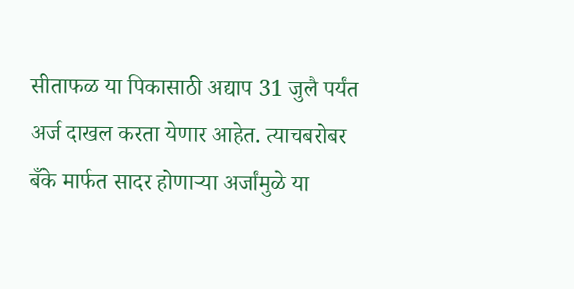सीताफळ या पिकासाठी अद्याप 31 जुलै पर्यंत अर्ज दाखल करता येणार आहेत. त्याचबरोबर बँके मार्फत सादर होणाऱ्या अर्जांमुळे या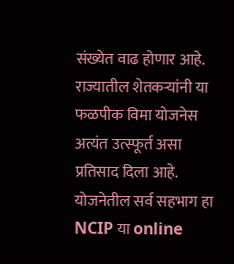संख्येत वाढ होणार आहे. राज्यातील शेतकऱ्यांनी या फळपीक विमा योजनेस अत्यंत उत्स्फूर्त असा प्रतिसाद दिला आहे. योजनेतील सर्व सहभाग हा  NCIP या online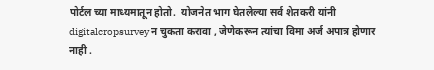पोर्टल च्या माध्यमातून होतो.  योजनेत भाग घेतलेल्या सर्व शेतकरी यांनी digitalcropsurvey न चुकता करावा , जेणेकरून त्यांचा विमा अर्ज अपात्र होणार नाही .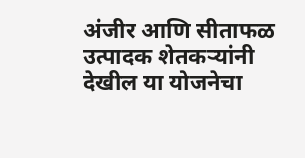अंजीर आणि सीताफळ उत्पादक शेतकऱ्यांनी देखील या योजनेचा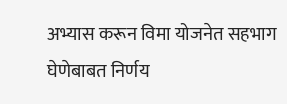अभ्यास करून विमा योजनेत सहभाग घेणेबाबत निर्णय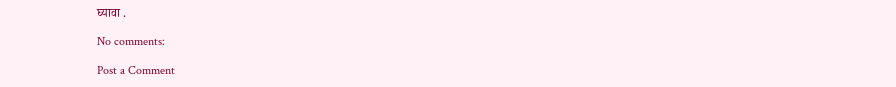घ्यावा .

No comments:

Post a Comment